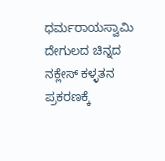ಧರ್ಮರಾಯಸ್ವಾಮಿ ದೇಗುಲದ ಚಿನ್ನದ ನಕ್ಲೇಸ್ ಕಳ್ಳತನ ಪ್ರಕರಣಕ್ಕೆ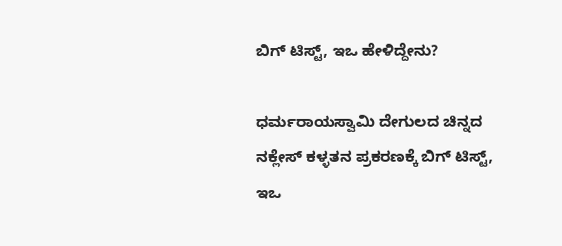ಬಿಗ್ ಟಿಸ್ಟ್, ಇಒ ಹೇಳಿದ್ದೇನು?

ಧರ್ಮರಾಯಸ್ವಾಮಿ ದೇಗುಲದ ಚಿನ್ನದ ನಕ್ಲೇಸ್ ಕಳ್ಳತನ ಪ್ರಕರಣಕ್ಕೆ ಬಿಗ್ ಟಿಸ್ಟ್, ಇಒ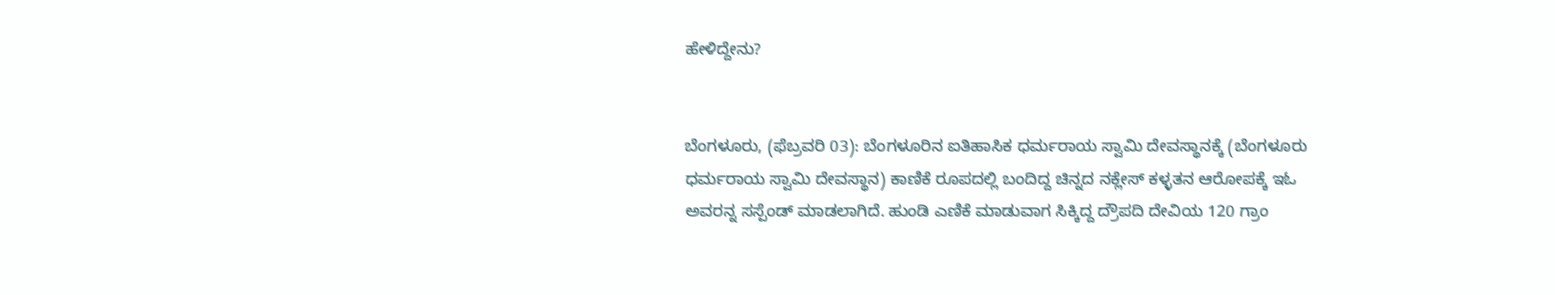ಹೇಳಿದ್ದೇನು?


ಬೆಂಗಳೂರು, (ಫೆಬ್ರವರಿ 03): ಬೆಂಗಳೂರಿನ ಐತಿಹಾಸಿಕ ಧರ್ಮರಾಯ ಸ್ವಾಮಿ ದೇವಸ್ಥಾನಕ್ಕೆ (ಬೆಂಗಳೂರು ಧರ್ಮರಾಯ ಸ್ವಾಮಿ ದೇವಸ್ಥಾನ) ಕಾಣಿಕೆ ರೂಪದಲ್ಲಿ ಬಂದಿದ್ದ ಚಿನ್ನದ ನಕ್ಲೇಸ್ ಕಳ್ಳತನ ಆರೋಪಕ್ಕೆ ಇಓ ಅವರನ್ನ ಸಸ್ಪೆಂಡ್ ಮಾಡಲಾಗಿದೆ. ಹುಂಡಿ ಎಣಿಕೆ ಮಾಡುವಾಗ ಸಿಕ್ಕಿದ್ದ ದ್ರೌಪದಿ ದೇವಿಯ 120 ಗ್ರಾಂ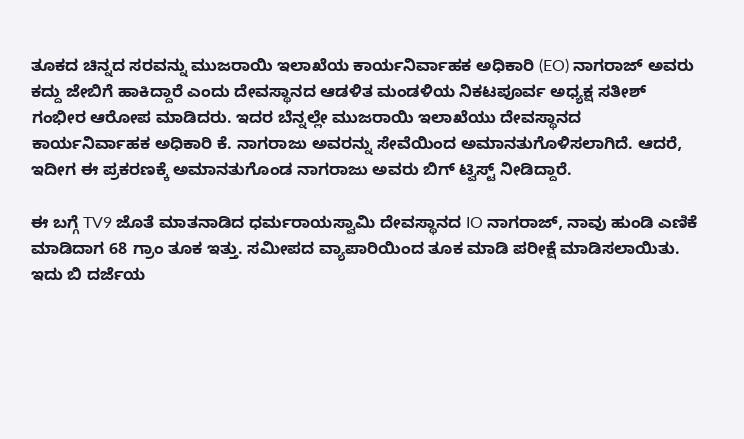ತೂಕದ ಚಿನ್ನದ ಸರವನ್ನು ಮುಜರಾಯಿ ಇಲಾಖೆಯ ಕಾರ್ಯನಿರ್ವಾಹಕ ಅಧಿಕಾರಿ (EO) ನಾಗರಾಜ್ ಅವರು ಕದ್ದು ಜೇಬಿಗೆ ಹಾಕಿದ್ದಾರೆ ಎಂದು ದೇವಸ್ಥಾನದ ಆಡಳಿತ ಮಂಡಳಿಯ ನಿಕಟಪೂರ್ವ ಅಧ್ಯಕ್ಷ ಸತೀಶ್ ಗಂಭೀರ ಆರೋಪ ಮಾಡಿದರು. ಇದರ ಬೆನ್ನಲ್ಲೇ ಮುಜರಾಯಿ ಇಲಾಖೆಯು ದೇವಸ್ಥಾನದ ಕಾರ್ಯನಿರ್ವಾಹಕ ಅಧಿಕಾರಿ ಕೆ. ನಾಗರಾಜು ಅವರನ್ನು ಸೇವೆಯಿಂದ ಅಮಾನತುಗೊಳಿಸಲಾಗಿದೆ. ಆದರೆ, ಇದೀಗ ಈ ಪ್ರಕರಣಕ್ಕೆ ಅಮಾನತುಗೊಂಡ ನಾಗರಾಜು ಅವರು ಬಿಗ್ ಟ್ವಿಸ್ಟ್ ನೀಡಿದ್ದಾರೆ.

ಈ ಬಗ್ಗೆ TV9 ಜೊತೆ ಮಾತನಾಡಿದ ಧರ್ಮರಾಯಸ್ವಾಮಿ ದೇವಸ್ಥಾನದ IO ನಾಗರಾಜ್, ನಾವು ಹುಂಡಿ ಎಣಿಕೆ ಮಾಡಿದಾಗ 68 ಗ್ರಾಂ ತೂಕ ಇತ್ತು. ಸಮೀಪದ ವ್ಯಾಪಾರಿಯಿಂದ ತೂಕ ಮಾಡಿ ಪರೀಕ್ಷೆ ಮಾಡಿಸಲಾಯಿತು. ಇದು ಬಿ ದರ್ಜೆಯ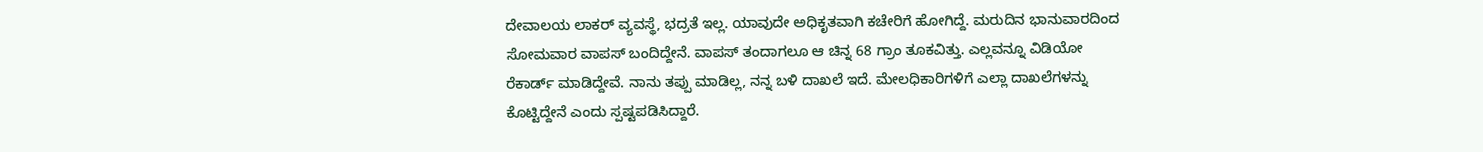ದೇವಾಲಯ ಲಾಕರ್ ವ್ಯವಸ್ಥೆ, ಭದ್ರತೆ ಇಲ್ಲ. ಯಾವುದೇ ಅಧಿಕೃತವಾಗಿ ಕಚೇರಿಗೆ ಹೋಗಿದ್ದೆ. ಮರುದಿನ ಭಾನುವಾರದಿಂದ ಸೋಮವಾರ ವಾಪಸ್ ಬಂದಿದ್ದೇನೆ. ವಾಪಸ್ ತಂದಾಗಲೂ ಆ ಚಿನ್ನ 68 ಗ್ರಾಂ ತೂಕವಿತ್ತು. ಎಲ್ಲವನ್ನೂ ವಿಡಿಯೋ ರೆಕಾರ್ಡ್ ಮಾಡಿದ್ದೇವೆ. ನಾನು ತಪ್ಪು ಮಾಡಿಲ್ಲ, ನನ್ನ ಬಳಿ ದಾಖಲೆ ಇದೆ. ಮೇಲಧಿಕಾರಿಗಳಿಗೆ ಎಲ್ಲಾ ದಾಖಲೆಗಳನ್ನು ಕೊಟ್ಟಿದ್ದೇನೆ ಎಂದು ಸ್ಪಷ್ಟಪಡಿಸಿದ್ದಾರೆ.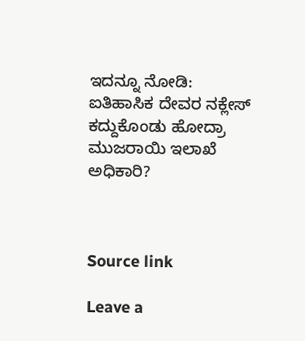ಇದನ್ನೂ ನೋಡಿ: ಐತಿಹಾಸಿಕ ದೇವರ ನಕ್ಲೇಸ್ ಕದ್ದುಕೊಂಡು ಹೋದ್ರಾ ಮುಜರಾಯಿ ಇಲಾಖೆ ಅಧಿಕಾರಿ?



Source link

Leave a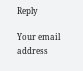Reply

Your email address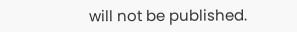will not be published.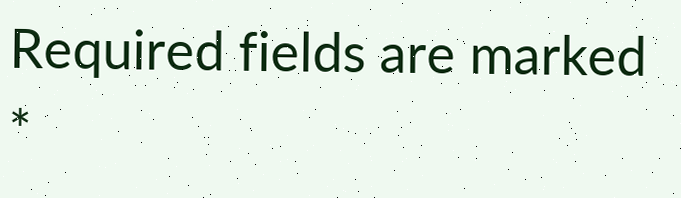Required fields are marked *